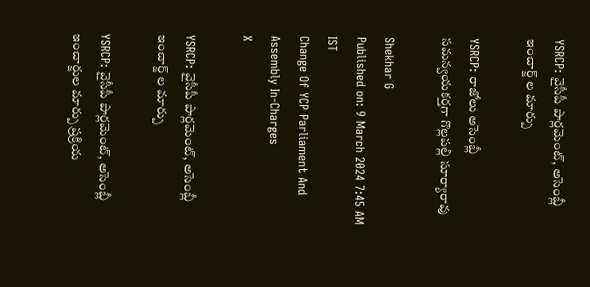YSRCP: వైసీపీ పార్లమెంట్, అసెంబ్లీ ఇంచార్జ్ ల మార్పు

YSRCP: రాజోలు అసెంబ్లీ సమన్వయకర్తగా గొల్లపల్లి సూర్యారావు

Shekhar G
Published on: 9 March 2024 7:45 AM IST
Change Of YCP Parliament And Assembly In-Charges
X

YSRCP: వైసీపీ పార్లమెంట్, అసెంబ్లీ ఇంచార్జ్ ల మార్పు

YSRCP: వైసీపీ పార్లమెంట్, అసెంబ్లీ ఇంచార్జుల మార్పు ప్రక్రియ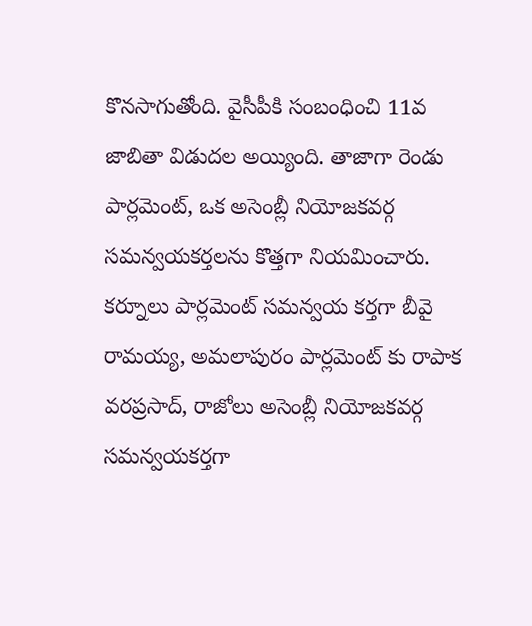కొనసాగుతోంది. వైసీపీకి సంబంధించి 11వ జాబితా విడుదల అయ్యింది. తాజాగా రెండు పార్లమెంట్, ఒక అసెంబ్లీ నియోజకవర్గ సమన్వయకర్తలను కొత్తగా నియమించారు. కర్నూలు పార్లమెంట్ సమన్వయ కర్తగా బీవై రామయ్య, అమలాపురం పార్లమెంట్ కు రాపాక వరప్రసాద్, రాజోలు అసెంబ్లీ నియోజకవర్గ సమన్వయకర్తగా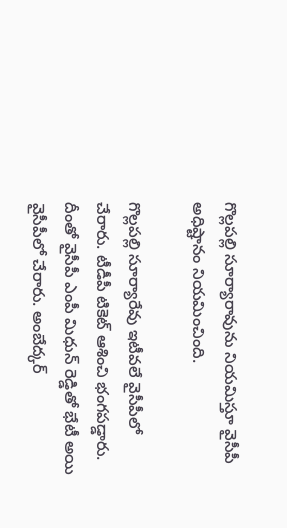గొల్లపల్లి సూర్యారావును నియమిస్తూ వైసీపీ అధిష్టానం నియమించింది.

గొల్లపల్లి సూర్యారేవు ఇటీవలే వైసీపీలో చేరారు. టీడీపీ టికెట్ ఆశించి భంగపడ్డారు. దీంతో వైసీపీ ఎంపీ మిధున్ రెడ్డితో భేటీ అయి వైసీపీలో చేరారు. అంబేద్కర్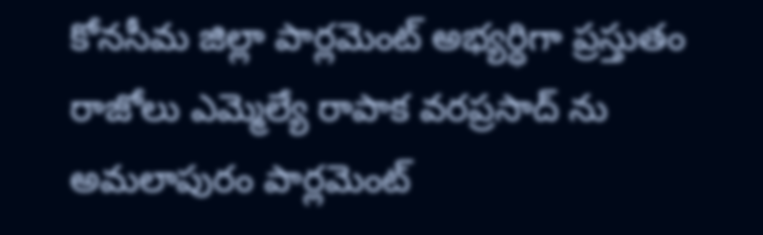కోనసీమ జిల్లా పార్లమెంట్ అభ్యర్ధిగా ప్రస్తుతం రాజోలు ఎమ్మెల్యే రాపాక వరప్రసాద్ ను అమలాపురం పార్లమెంట్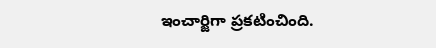ఇంచార్జిగా ప్రకటించింది.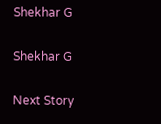Shekhar G

Shekhar G

Next Story